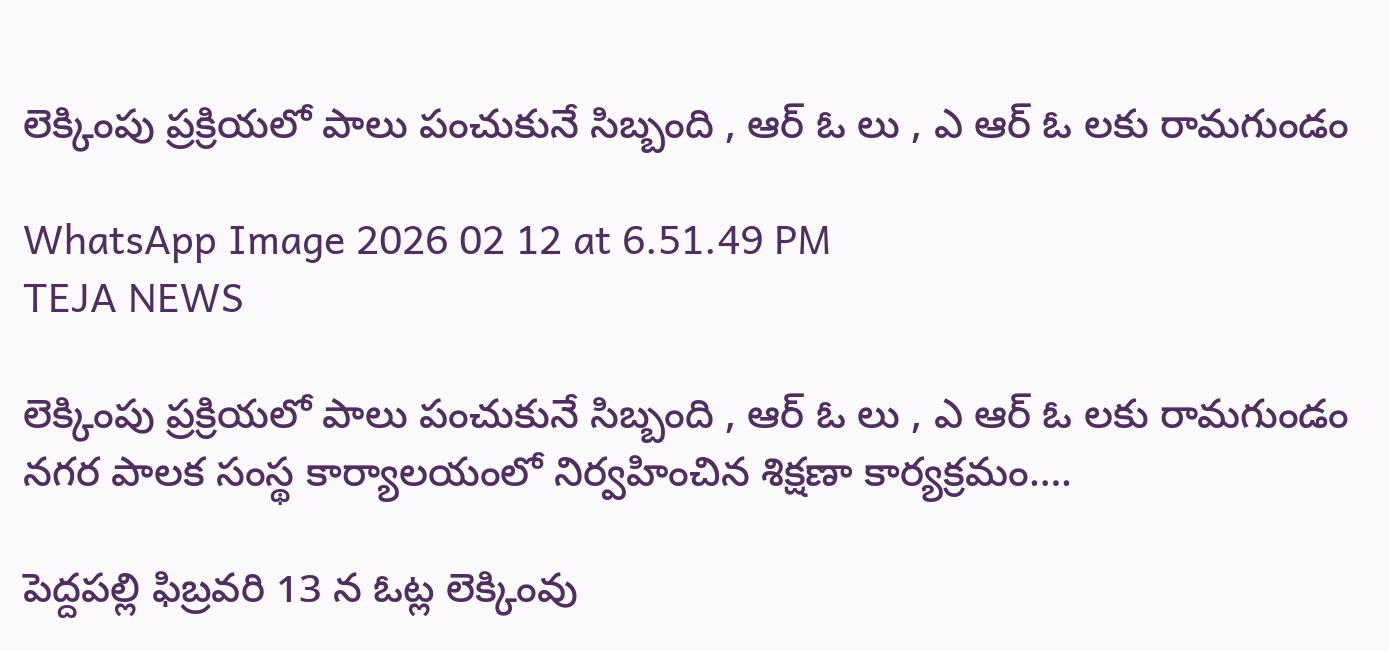లెక్కింపు ప్రక్రియలో పాలు పంచుకునే సిబ్బంది , ఆర్ ఓ లు , ఎ ఆర్ ఓ లకు రామగుండం

WhatsApp Image 2026 02 12 at 6.51.49 PM
TEJA NEWS

లెక్కింపు ప్రక్రియలో పాలు పంచుకునే సిబ్బంది , ఆర్ ఓ లు , ఎ ఆర్ ఓ లకు రామగుండం నగర పాలక సంస్థ కార్యాలయంలో నిర్వహించిన శిక్షణా కార్యక్రమం….

పెద్దపల్లి ఫిబ్రవరి 13 న ఓట్ల లెక్కింవు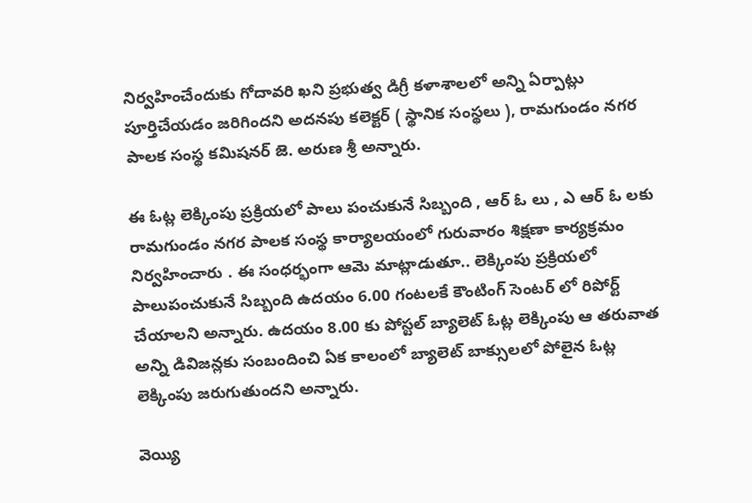నిర్వహించేందుకు గోదావరి ఖని ప్రభుత్వ డిగ్రీ కళాశాలలో అన్ని ఏర్పాట్లు పూర్తిచేయడం జరిగిందని అదనపు కలెక్టర్ ( స్థానిక సంస్థలు ), రామగుండం నగర పాలక సంస్థ కమిషనర్ జె. అరుణ శ్రీ అన్నారు.

ఈ ఓట్ల లెక్కింపు ప్రక్రియలో పాలు పంచుకునే సిబ్బంది , ఆర్ ఓ లు , ఎ ఆర్ ఓ లకు రామగుండం నగర పాలక సంస్థ కార్యాలయంలో గురువారం శిక్షణా కార్యక్రమం నిర్వహించారు . ఈ సంధర్భంగా ఆమె మాట్లాడుతూ.. లెక్కింపు ప్రక్రియలో పాలుపంచుకునే సిబ్బంది ఉదయం 6.00 గంటలకే కౌంటింగ్ సెంటర్ లో రిపోర్ట్ చేయాలని అన్నారు. ఉదయం 8.00 కు పోస్టల్ బ్యాలెట్ ఓట్ల లెక్కింపు ఆ తరువాత అన్ని డివిజన్లకు సంబందించి ఏక కాలంలో బ్యాలెట్ బాక్సులలో పోలైన ఓట్ల లెక్కింపు జరుగుతుందని అన్నారు.

వెయ్యి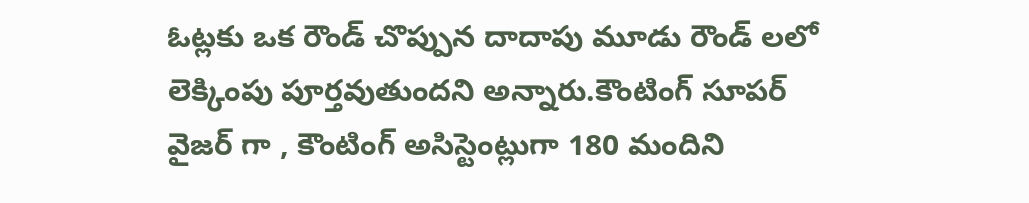ఓట్లకు ఒక రౌండ్ చొప్పున దాదాపు మూడు రౌండ్ లలో లెక్కింపు పూర్తవుతుందని అన్నారు.కౌంటింగ్ సూపర్ వైజర్ గా , కౌంటింగ్ అసిస్టెంట్లుగా 180 మందిని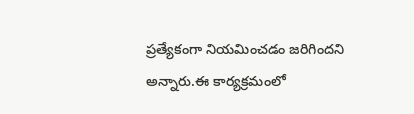ప్రత్యేకంగా నియమించడం జరిగిందని అన్నారు.ఈ కార్యక్రమంలో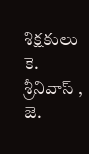శిక్షకులు కె. శ్రీనివాస్ , జె.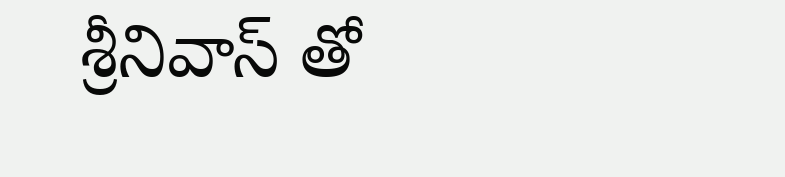శ్రీనివాస్ తో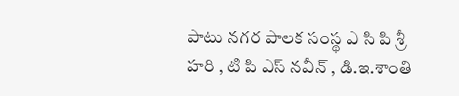పాటు నగర పాలక సంస్థ ఎ సి పి శ్రీ హరి , టి పి ఎస్ నవీన్ , డి.ఇ.శాంతి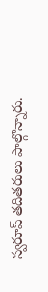స్వరూప్ తదితరులు పాల్గొన్నారు.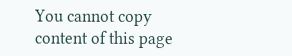You cannot copy content of this page